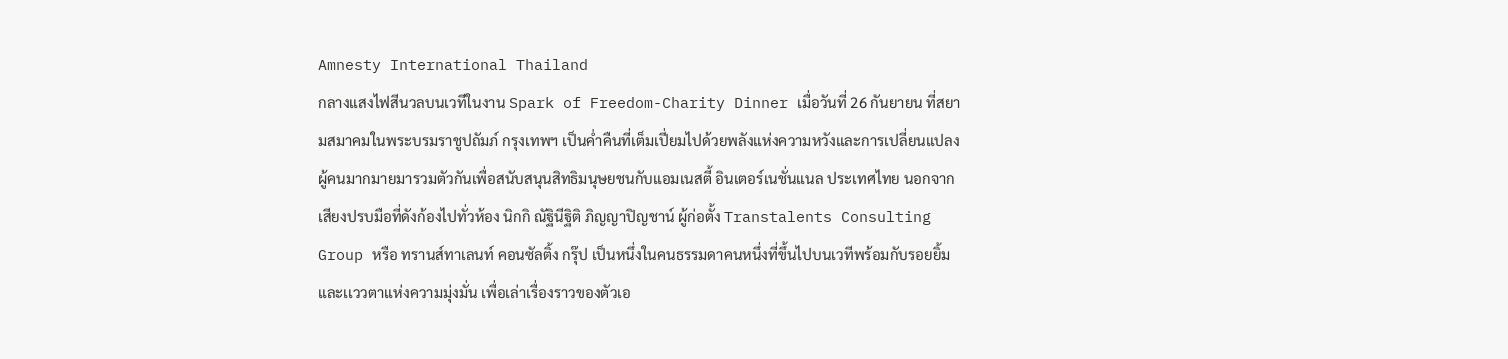Amnesty International Thailand
กลางแสงไฟสีนวลบนเวทีในงาน Spark of Freedom-Charity Dinner เมื่อวันที่ 26 กันยายน ที่สยามสมาคมในพระบรมราชูปถัมภ์ กรุงเทพฯ เป็นค่ำคืนที่เต็มเปี่ยมไปด้วยพลังแห่งความหวังและการเปลี่ยนแปลง ผู้คนมากมายมารวมตัวกันเพื่อสนับสนุนสิทธิมนุษยชนกับแอมเนสตี้ อินเตอร์เนชั่นแนล ประเทศไทย นอกจากเสียงปรบมือที่ดังก้องไปทั่วห้อง นิกกิ ณัฐินีฐิติ ภิญญาปิญชาน์ ผู้ก่อตั้ง Transtalents Consulting Group หรือ ทรานส์ทาเลนท์ คอนซัลติ้ง กรุ๊ป เป็นหนึ่งในคนธรรมดาคนหนึ่งที่ขึ้นไปบนเวทีพร้อมกับรอยยิ้มและเเววตาแห่งความมุ่งมั่น เพื่อเล่าเรื่องราวของตัวเอ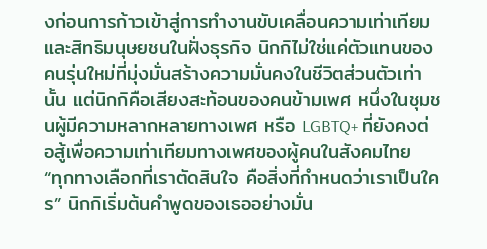งก่อนการก้าวเข้าสู่การทำงานขับเคลื่อนความเท่าเทียมและสิทธิมนุษยชนในฝั่งธุรกิจ นิกกิไม่ใช่แค่ตัวแทนของคนรุ่นใหม่ที่มุ่งมั่นสร้างความมั่นคงในชีวิตส่วนตัวเท่านั้น แต่นิกกิคือเสียงสะท้อนของคนข้ามเพศ หนึ่งในชุมชนผู้มีความหลากหลายทางเพศ หรือ LGBTQ+ ที่ยังคงต่อสู้เพื่อความเท่าเทียมทางเพศของผู้คนในสังคมไทย
“ทุกทางเลือกที่เราตัดสินใจ คือสิ่งที่กำหนดว่าเราเป็นใคร” นิกกิเริ่มต้นคำพูดของเธออย่างมั่น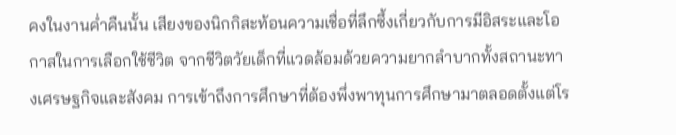คงในงานค่ำคืนนั้น เสียงของนิกกิสะท้อนความเชื่อที่ลึกซึ้งเกี่ยวกับการมีอิสระและโอกาสในการเลือกใช้ชีวิต จากชีวิตวัยเด็กที่แวดล้อมด้วยความยากลำบากทั้งสถานะทางเศรษฐกิจและสังคม การเข้าถึงการศึกษาที่ต้องพึ่งพาทุนการศึกษามาตลอดตั้งแต่โร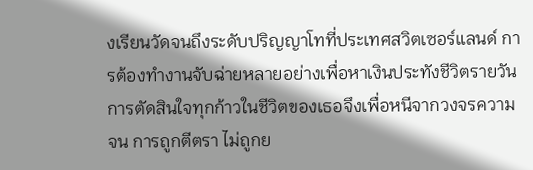งเรียนวัดจนถึงระดับปริญญาโทที่ประเทศสวิตเซอร์แลนด์ การต้องทำงานจับฉ่ายหลายอย่างเพื่อหาเงินประทังชีวิตรายวัน การตัดสินใจทุกก้าวในชีวิตของเธอจึงเพื่อหนีจากวงจรความจน การถูกตีตรา ไม่ถูกย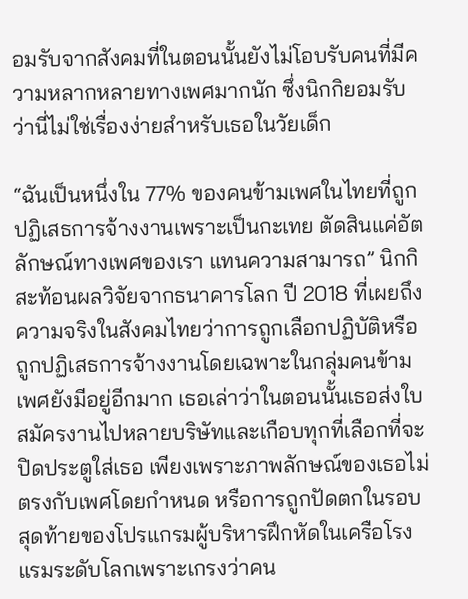อมรับจากสังคมที่ในตอนนั้นยังไม่โอบรับคนที่มีความหลากหลายทางเพศมากนัก ซึ่งนิกกิยอมรับว่านี่ไม่ใช่เรื่องง่ายสำหรับเธอในวัยเด็ก

“ฉันเป็นหนึ่งใน 77% ของคนข้ามเพศในไทยที่ถูกปฏิเสธการจ้างงานเพราะเป็นกะเทย ตัดสินแค่อัตลักษณ์ทางเพศของเรา แทนความสามารถ” นิกกิสะท้อนผลวิจัยจากธนาคารโลก ปี 2018 ที่เผยถึงความจริงในสังคมไทยว่าการถูกเลือกปฏิบัติหรือถูกปฏิเสธการจ้างงานโดยเฉพาะในกลุ่มคนข้ามเพศยังมีอยู่อีกมาก เธอเล่าว่าในตอนนั้นเธอส่งใบสมัครงานไปหลายบริษัทและเกือบทุกที่เลือกที่จะปิดประตูใส่เธอ เพียงเพราะภาพลักษณ์ของเธอไม่ตรงกับเพศโดยกำหนด หรือการถูกปัดตกในรอบสุดท้ายของโปรแกรมผู้บริหารฝึกหัดในเครือโรงแรมระดับโลกเพราะเกรงว่าคน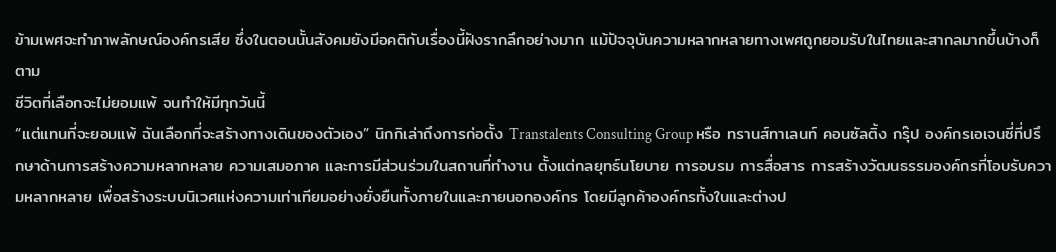ข้ามเพศจะทำภาพลักษณ์องค์กรเสีย ซึ่งในตอนนั้นสังคมยังมีอคติกับเรื่องนี้ฝังรากลึกอย่างมาก แม้ปัจจุบันความหลากหลายทางเพศถูกยอมรับในไทยและสากลมากขึ้นบ้างก็ตาม
ชีวิตที่เลือกจะไม่ยอมแพ้ จนทำให้มีทุกวันนี้
“แต่แทนที่จะยอมแพ้ ฉันเลือกที่จะสร้างทางเดินของตัวเอง” นิกกิเล่าถึงการก่อตั้ง Transtalents Consulting Group หรือ ทรานส์ทาเลนท์ คอนซัลติ้ง กรุ๊ป องค์กรเอเจนซี่ที่ปรึกษาด้านการสร้างความหลากหลาย ความเสมอภาค และการมีส่วนร่วมในสถานที่ทำงาน ตั้งแต่กลยุทธ์นโยบาย การอบรม การสื่อสาร การสร้างวัฒนธรรมองค์กรที่โอบรับความหลากหลาย เพื่อสร้างระบบนิเวศแห่งความเท่าเทียมอย่างยั่งยืนทั้งภายในและภายนอกองค์กร โดยมีลูกค้าองค์กรทั้งในและต่างป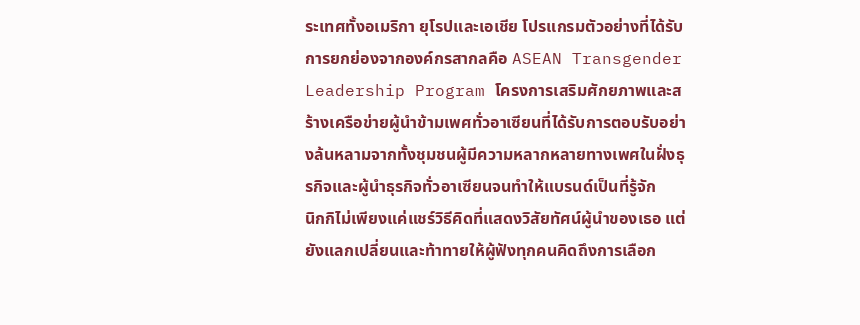ระเทศทั้งอเมริกา ยุโรปและเอเชีย โปรแกรมตัวอย่างที่ได้รับการยกย่องจากองค์กรสากลคือ ASEAN Transgender Leadership Program โครงการเสริมศักยภาพและสร้างเครือข่ายผู้นำข้ามเพศทั่วอาเซียนที่ได้รับการตอบรับอย่างล้นหลามจากทั้งชุมชนผู้มีความหลากหลายทางเพศในฝั่งธุรกิจและผู้นำธุรกิจทั่วอาเซียนจนทำให้แบรนด์เป็นที่รู้จัก
นิกกิไม่เพียงแค่แชร์วิธีคิดที่แสดงวิสัยทัศน์ผู้นำของเธอ แต่ยังแลกเปลี่ยนและท้าทายให้ผู้ฟังทุกคนคิดถึงการเลือก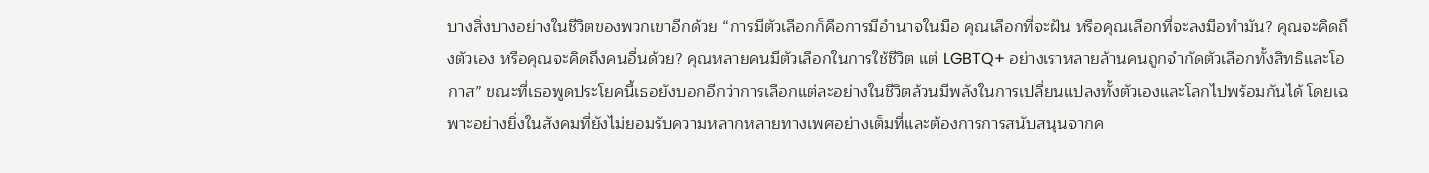บางสิ่งบางอย่างในชีวิตของพวกเขาอีกด้วย “การมีตัวเลือกก็คือการมีอำนาจในมือ คุณเลือกที่จะฝัน หรือคุณเลือกที่จะลงมือทำมัน? คุณจะคิดถึงตัวเอง หรือคุณจะคิดถึงคนอื่นด้วย? คุณหลายคนมีตัวเลือกในการใช้ชีวิต แต่ LGBTQ+ อย่างเราหลายล้านคนถูกจำกัดตัวเลือกทั้งสิทธิและโอกาส” ขณะที่เธอพูดประโยคนี้เธอยังบอกอีกว่าการเลือกแต่ละอย่างในชีวิตล้วนมีพลังในการเปลี่ยนแปลงทั้งตัวเองและโลกไปพร้อมกันได้ โดยเฉพาะอย่างยิ่งในสังคมที่ยังไม่ยอมรับความหลากหลายทางเพศอย่างเต็มที่และต้องการการสนับสนุนจากค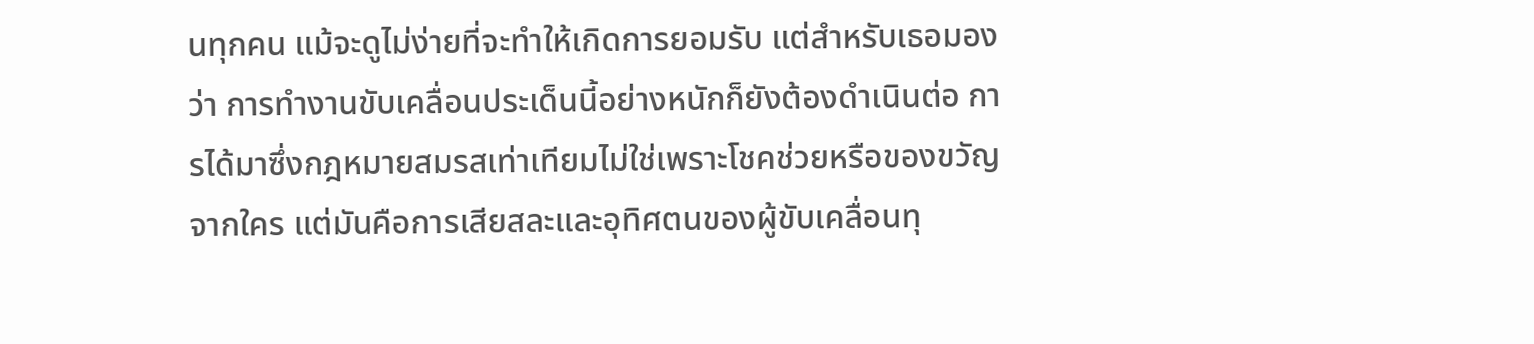นทุกคน แม้จะดูไม่ง่ายที่จะทำให้เกิดการยอมรับ แต่สำหรับเธอมองว่า การทำงานขับเคลื่อนประเด็นนี้อย่างหนักก็ยังต้องดำเนินต่อ การได้มาซึ่งกฎหมายสมรสเท่าเทียมไม่ใช่เพราะโชคช่วยหรือของขวัญจากใคร แต่มันคือการเสียสละและอุทิศตนของผู้ขับเคลื่อนทุ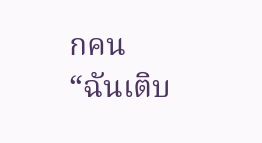กคน
“ฉันเติบ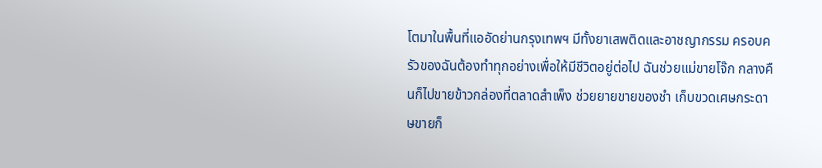โตมาในพื้นที่แออัดย่านกรุงเทพฯ มีทั้งยาเสพติดและอาชญากรรม ครอบครัวของฉันต้องทำทุกอย่างเพื่อให้มีชีวิตอยู่ต่อไป ฉันช่วยแม่ขายโจ๊ก กลางคืนก็ไปขายข้าวกล่องที่ตลาดสำเพ็ง ช่วยยายขายของชำ เก็บขวดเศษกระดาษขายก็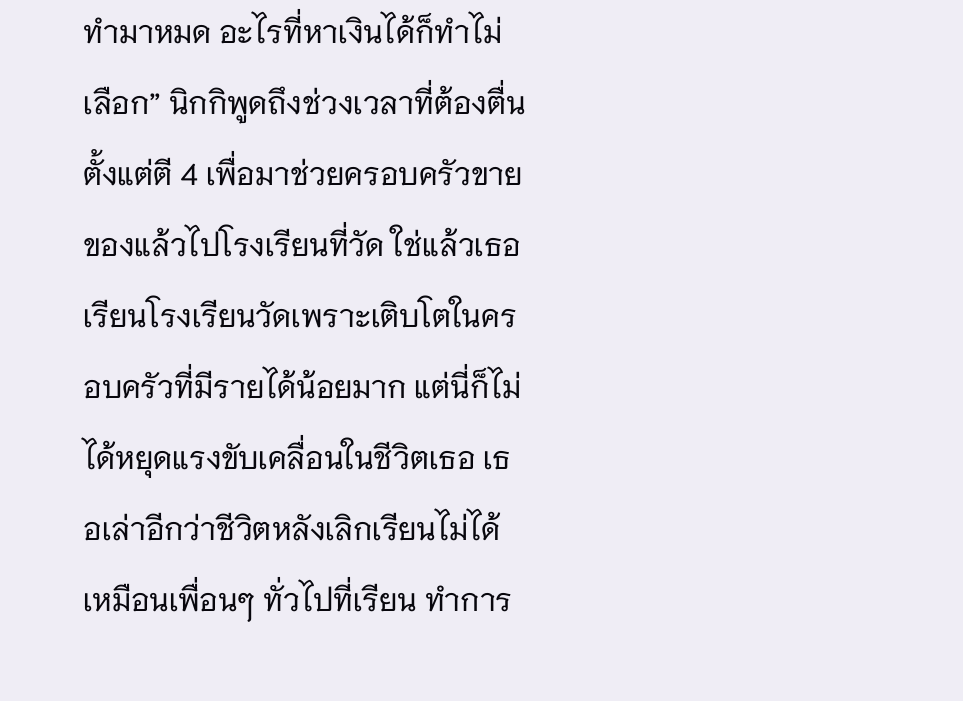ทำมาหมด อะไรที่หาเงินได้ก็ทำไม่เลือก” นิกกิพูดถึงช่วงเวลาที่ต้องตื่นตั้งแต่ตี 4 เพื่อมาช่วยครอบครัวขายของแล้วไปโรงเรียนที่วัด ใช่แล้วเธอเรียนโรงเรียนวัดเพราะเติบโตในครอบครัวที่มีรายได้น้อยมาก แต่นี่ก็ไม่ได้หยุดแรงขับเคลื่อนในชีวิตเธอ เธอเล่าอีกว่าชีวิตหลังเลิกเรียนไม่ได้เหมือนเพื่อนๆ ทั่วไปที่เรียน ทำการ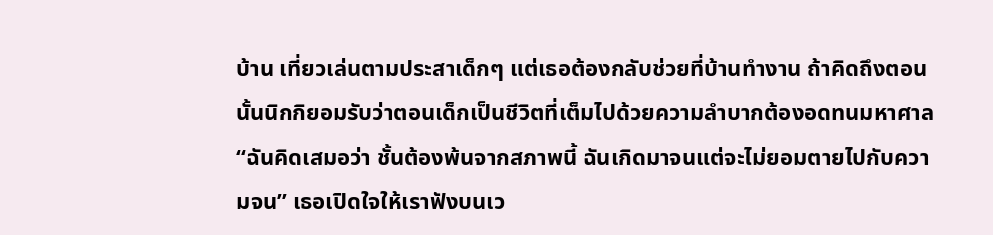บ้าน เที่ยวเล่นตามประสาเด็กๆ แต่เธอต้องกลับช่วยที่บ้านทำงาน ถ้าคิดถึงตอนนั้นนิกกิยอมรับว่าตอนเด็กเป็นชีวิตที่เต็มไปด้วยความลำบากต้องอดทนมหาศาล
“ฉันคิดเสมอว่า ชั้นต้องพ้นจากสภาพนี้ ฉันเกิดมาจนแต่จะไม่ยอมตายไปกับความจน” เธอเปิดใจให้เราฟังบนเว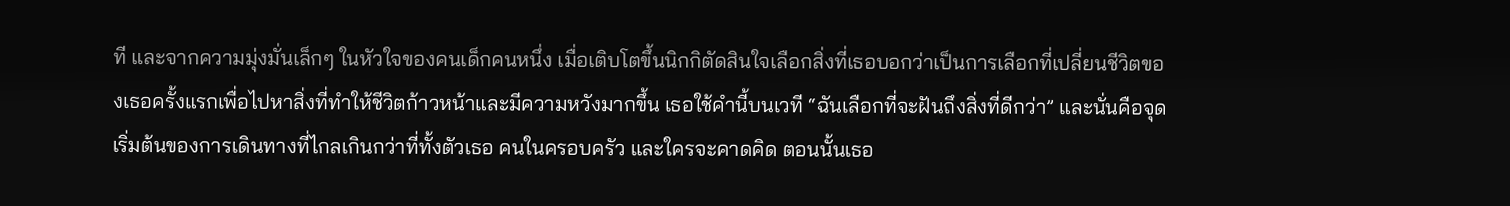ที และจากความมุ่งมั่นเล็กๆ ในหัวใจของคนเด็กคนหนึ่ง เมื่อเติบโตขึ้นนิกกิตัดสินใจเลือกสิ่งที่เธอบอกว่าเป็นการเลือกที่เปลี่ยนชีวิตของเธอครั้งแรกเพื่อไปหาสิ่งที่ทำให้ชีวิตก้าวหน้าและมีความหวังมากขึ้น เธอใช้คำนี้บนเวที “ฉันเลือกที่จะฝันถึงสิ่งที่ดีกว่า” และนั่นคือจุดเริ่มต้นของการเดินทางที่ไกลเกินกว่าที่ทั้งตัวเธอ คนในครอบครัว และใครจะคาดคิด ตอนนั้นเธอ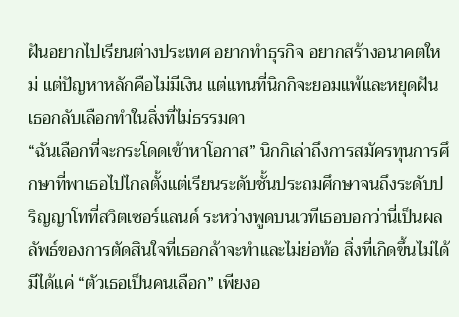ฝันอยากไปเรียนต่างประเทศ อยากทำธุรกิจ อยากสร้างอนาคตใหม่ แต่ปัญหาหลักคือไม่มีเงิน แต่แทนที่นิกกิจะยอมแพ้และหยุดฝัน เธอกลับเลือกทำในสิ่งที่ไม่ธรรมดา
“ฉันเลือกที่จะกระโดดเข้าหาโอกาส” นิกกิเล่าถึงการสมัครทุนการศึกษาที่พาเธอไปไกลตั้งแต่เรียนระดับชั้นประถมศึกษาจนถึงระดับปริญญาโทที่สวิตเซอร์แลนด์ ระหว่างพูดบนเวทีเธอบอกว่านี่เป็นผลลัพธ์ของการตัดสินใจที่เธอกล้าจะทำและไม่ย่อท้อ สิ่งที่เกิดขึ้นไม่ได้มีได้แค่ “ตัวเธอเป็นคนเลือก” เพียงอ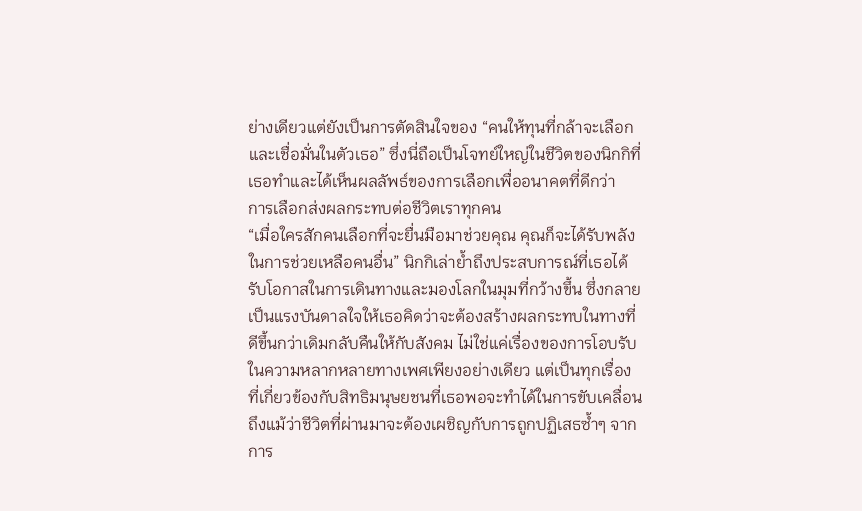ย่างเดียวแต่ยังเป็นการตัดสินใจของ “คนให้ทุนที่กล้าจะเลือกและเชื่อมั่นในตัวเธอ” ซึ่งนี่ถือเป็นโจทย์ใหญ่ในชีวิตของนิกกิที่เธอทำและได้เห็นผลลัพธ์ของการเลือกเพื่ออนาคตที่ดีกว่า
การเลือกส่งผลกระทบต่อชีวิตเราทุกคน
“เมื่อใครสักคนเลือกที่จะยื่นมือมาช่วยคุณ คุณก็จะได้รับพลังในการช่วยเหลือคนอื่น” นิกกิเล่าย้ำถึงประสบการณ์ที่เธอได้รับโอกาสในการเดินทางและมองโลกในมุมที่กว้างขึ้น ซึ่งกลายเป็นแรงบันดาลใจให้เธอคิดว่าจะต้องสร้างผลกระทบในทางที่ดีขึ้นกว่าเดิมกลับคืนให้กับสังคม ไม่ใช่แค่เรื่องของการโอบรับในความหลากหลายทางเพศเพียงอย่างเดียว แต่เป็นทุกเรื่องที่เกี่ยวข้องกับสิทธิมนุษยชนที่เธอพอจะทำได้ในการขับเคลื่อน ถึงแม้ว่าชีวิตที่ผ่านมาจะต้องเผชิญกับการถูกปฏิเสธซ้ำๆ จากการ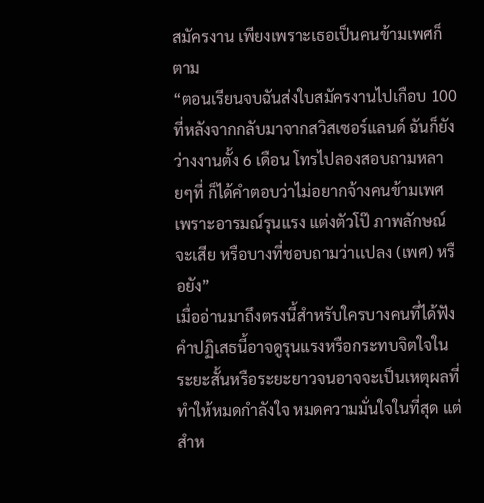สมัครงาน เพียงเพราะเธอเป็นคนข้ามเพศก็ตาม
“ตอนเรียนจบฉันส่งใบสมัครงานไปเกือบ 100 ที่หลังจากกลับมาจากสวิสเซอร์แลนด์ ฉันก็ยังว่างงานตั้ง 6 เดือน โทรไปลองสอบถามหลายๆที่ ก็ได้คำตอบว่าไม่อยากจ้างคนข้ามเพศ เพราะอารมณ์รุนแรง แต่งตัวโป๊ ภาพลักษณ์จะเสีย หรือบางที่ชอบถามว่าเเปลง (เพศ) หรือยัง”
เมื่ออ่านมาถึงตรงนี้สำหรับใครบางคนที่ได้ฟังคำปฏิเสธนี้อาจดูรุนแรงหรือกระทบจิตใจในระยะสั้นหรือระยะยาวจนอาจจะเป็นเหตุผลที่ทำให้หมดกำลังใจ หมดความมั่นใจในที่สุด แต่สำห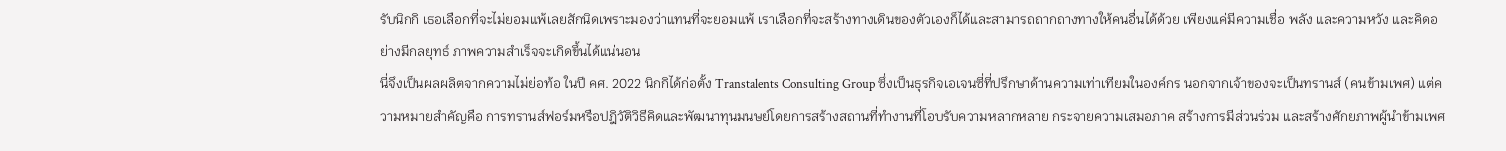รับนิกกิ เธอเลือกที่จะไม่ยอมแพ้เลยสักนิดเพราะมองว่าแทนที่จะยอมแพ้ เราเลือกที่จะสร้างทางเดินของตัวเองก็ได้และสามารถถากถางทางให้คนอื่นได้ด้วย เพียงแค่มีความเชื่อ พลัง และความหวัง และคิดอย่างมีกลยุทธ์ ภาพความสำเร็จจะเกิดขึ้นได้แน่นอน
นี่จึงเป็นผลผลิตจากความไม่ย่อท้อ ในปี คศ. 2022 นิกกิได้ก่อตั้ง Transtalents Consulting Group ซึ่งเป็นธุรกิจเอเจนซี่ที่ปรึกษาด้านความเท่าเทียมในองค์กร นอกจากเจ้าของจะเป็นทรานส์ (คนข้ามเพศ) แต่ความหมายสำคัญคือ การทรานส์ฟอร์มหรือปฎิวัติวิธีคิดและพัฒนาทุนมนษย์โดยการสร้างสถานที่ทำงานที่โอบรับความหลากหลาย กระจายความเสมอภาค สร้างการมีส่วนร่วม และสร้างศักยภาพผู้นำข้ามเพศ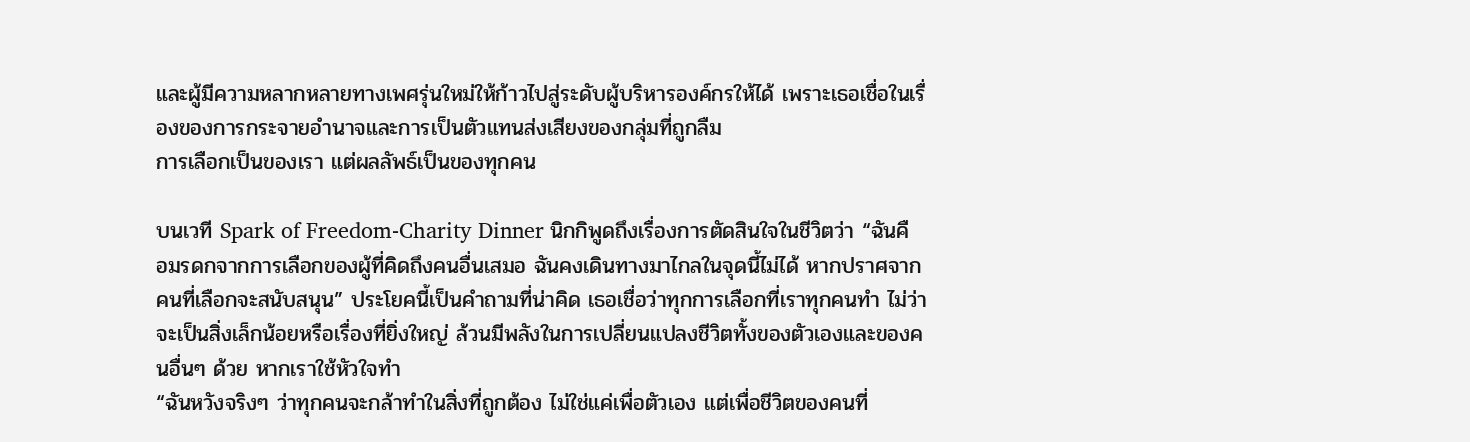และผู้มีความหลากหลายทางเพศรุ่นใหม่ให้ก้าวไปสู่ระดับผู้บริหารองค์กรให้ได้ เพราะเธอเชื่อในเรื่องของการกระจายอำนาจและการเป็นตัวแทนส่งเสียงของกลุ่มที่ถูกลืม
การเลือกเป็นของเรา แต่ผลลัพธ์เป็นของทุกคน

บนเวที Spark of Freedom-Charity Dinner นิกกิพูดถึงเรื่องการตัดสินใจในชีวิตว่า “ฉันคือมรดกจากการเลือกของผู้ที่คิดถึงคนอื่นเสมอ ฉันคงเดินทางมาไกลในจุดนี้ไม่ได้ หากปราศจากคนที่เลือกจะสนับสนุน” ประโยคนี้เป็นคำถามที่น่าคิด เธอเชื่อว่าทุกการเลือกที่เราทุกคนทำ ไม่ว่าจะเป็นสิ่งเล็กน้อยหรือเรื่องที่ยิ่งใหญ่ ล้วนมีพลังในการเปลี่ยนแปลงชีวิตทั้งของตัวเองและของคนอื่นๆ ด้วย หากเราใช้หัวใจทำ
“ฉันหวังจริงๆ ว่าทุกคนจะกล้าทำในสิ่งที่ถูกต้อง ไม่ใช่แค่เพื่อตัวเอง แต่เพื่อชีวิตของคนที่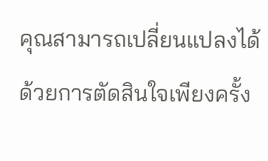คุณสามารถเปลี่ยนแปลงได้ด้วยการตัดสินใจเพียงครั้ง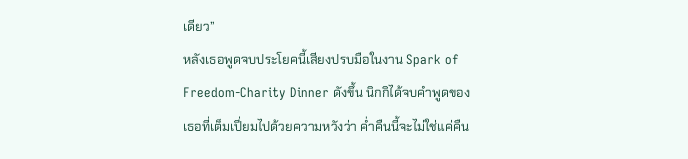เดียว”
หลังเธอพูดจบประโยคนี้เสียงปรบมือในงาน Spark of Freedom-Charity Dinner ดังขึ้น นิกกิได้จบคำพูดของเธอที่เต็มเปี่ยมไปด้วยความหวังว่า ค่ำคืนนี้จะไม่ใช่แค่คืน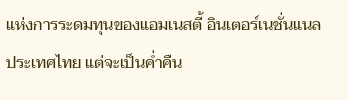แห่งการระดมทุนของแอมเนสตี้ อินเตอร์เนชั่นแนลประเทศไทย แต่จะเป็นค่ำคืน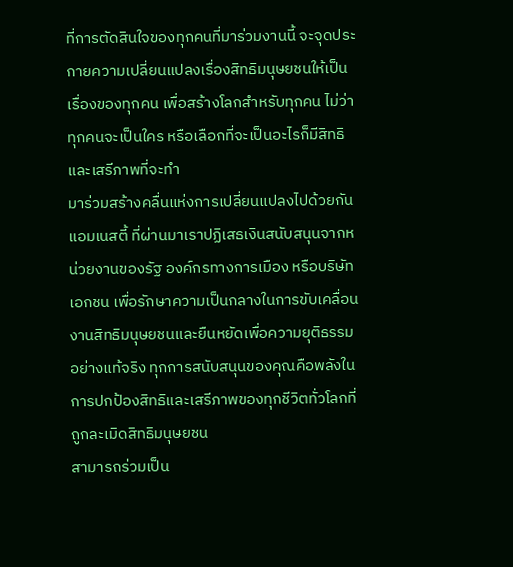ที่การตัดสินใจของทุกคนที่มาร่วมงานนี้ จะจุดประกายความเปลี่ยนแปลงเรื่องสิทธิมนุษยชนให้เป็นเรื่องของทุกคน เพื่อสร้างโลกสำหรับทุกคน ไม่ว่าทุกคนจะเป็นใคร หรือเลือกที่จะเป็นอะไรก็มีสิทธิและเสรีภาพที่จะทำ
มาร่วมสร้างคลื่นแห่งการเปลี่ยนแปลงไปด้วยกันแอมเนสตี้ ที่ผ่านมาเราปฏิเสธเงินสนับสนุนจากหน่วยงานของรัฐ องค์กรทางการเมือง หรือบริษัทเอกชน เพื่อรักษาความเป็นกลางในการขับเคลื่อนงานสิทธิมนุษยชนและยืนหยัดเพื่อความยุติธรรมอย่างแท้จริง ทุกการสนับสนุนของคุณคือพลังในการปกป้องสิทธิและเสรีภาพของทุกชีวิตทั่วโลกที่ถูกละเมิดสิทธิมนุษยชน
สามารถร่วมเป็น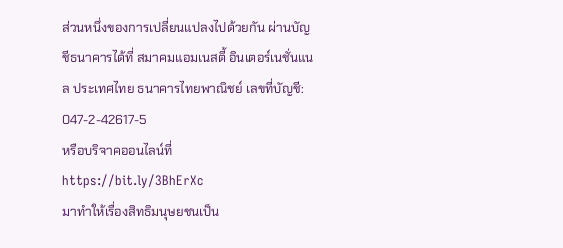ส่วนหนึ่งของการเปลี่ยนแปลงไปด้วยกัน ผ่านบัญชีธนาคารได้ที่ สมาคมแอมเนสตี้ อินเตอร์เนชั่นแนล ประเทศไทย ธนาคารไทยพาณิชย์ เลขที่บัญชี: 047-2-42617-5
หรือบริจาคออนไลน์ที่ https://bit.ly/3BhErXc
มาทำให้เรื่องสิทธิมนุษยชนเป็น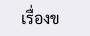เรื่องข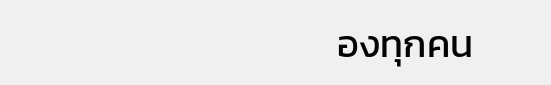องทุกคน